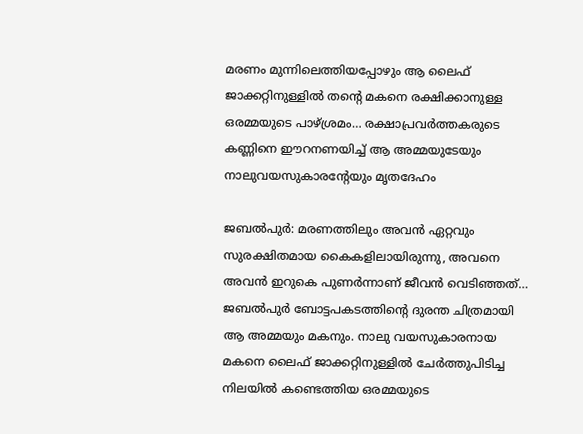മരണം മുന്നിലെത്തിയപ്പോഴും ആ ലൈഫ് ജാക്കറ്റിനുള്ളിൽ തന്റെ മകനെ രക്ഷിക്കാനുള്ള ഒരമ്മയുടെ പാഴ്ശ്രമം… രക്ഷാപ്രവർത്തകരുടെ കണ്ണിനെ ഈറനണയിച്ച് ആ അമ്മയുടേയും നാലുവയസുകാരന്റേയും മൃതദേഹം

ജബൽപുർ: മരണത്തിലും അവൻ ഏറ്റവും സുരക്ഷിതമായ കൈകളിലായിരുന്നു, അവനെ അവൻ ഇറുകെ പുണർന്നാണ് ജീവൻ വെടിഞ്ഞത്… ജബൽപുർ ബോട്ടപകടത്തിന്റെ ദുരന്ത ചിത്രമായി ആ അമ്മയും മകനും. നാലു വയസുകാരനായ മകനെ ലൈഫ് ജാക്കറ്റിനുള്ളിൽ ചേർത്തുപിടിച്ച നിലയിൽ കണ്ടെത്തിയ ഒരമ്മയുടെ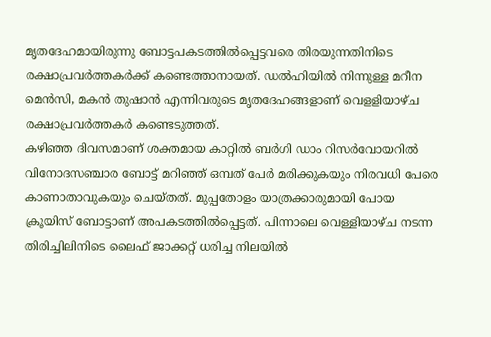മൃതദേഹമായിരുന്നു ബോട്ടപകടത്തിൽപ്പെട്ടവരെ തിരയുന്നതിനിടെ രക്ഷാപ്രവർത്തകർക്ക് കണ്ടെത്താനായത്. ഡൽഹിയിൽ നിന്നുള്ള മറീന മെൻസി, മകൻ തുഷാൻ എന്നിവരുടെ മൃതദേഹങ്ങളാണ് വെളളിയാഴ്ച രക്ഷാപ്രവർത്തകർ കണ്ടെടുത്തത്.
കഴിഞ്ഞ ദിവസമാണ് ശക്തമായ കാറ്റിൽ ബർഗി ഡാം റിസർവോയറിൽ വിനോദസഞ്ചാര ബോട്ട് മറിഞ്ഞ് ഒമ്പത് പേർ മരിക്കുകയും നിരവധി പേരെ കാണാതാവുകയും ചെയ്തത്. മുപ്പതോളം യാത്രക്കാരുമായി പോയ ക്രൂയിസ് ബോട്ടാണ് അപകടത്തിൽപ്പെട്ടത്. പിന്നാലെ വെള്ളിയാഴ്ച നടന്ന തിരിച്ചിലിനിടെ ലൈഫ് ജാക്കറ്റ് ധരിച്ച നിലയിൽ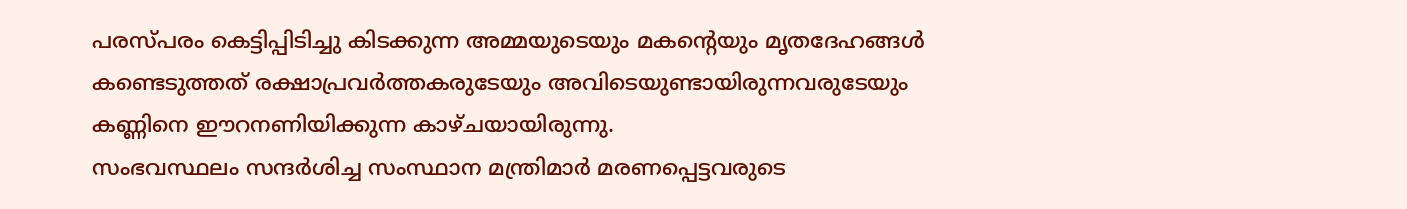പരസ്പരം കെട്ടിപ്പിടിച്ചു കിടക്കുന്ന അമ്മയുടെയും മകന്റെയും മൃതദേഹങ്ങൾ കണ്ടെടുത്തത് രക്ഷാപ്രവർത്തകരുടേയും അവിടെയുണ്ടായിരുന്നവരുടേയും കണ്ണിനെ ഈറനണിയിക്കുന്ന കാഴ്ചയായിരുന്നു.
സംഭവസ്ഥലം സന്ദർശിച്ച സംസ്ഥാന മന്ത്രിമാർ മരണപ്പെട്ടവരുടെ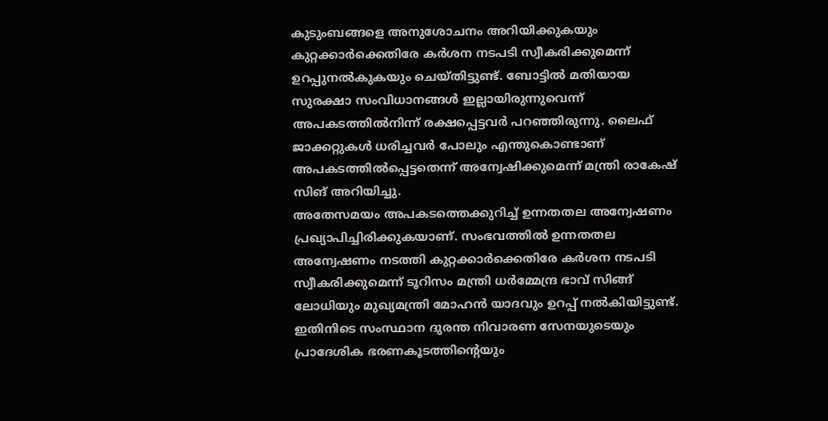കുടുംബങ്ങളെ അനുശോചനം അറിയിക്കുകയും കുറ്റക്കാർക്കെതിരേ കർശന നടപടി സ്വീകരിക്കുമെന്ന് ഉറപ്പുനൽകുകയും ചെയ്തിട്ടുണ്ട്. ബോട്ടിൽ മതിയായ സുരക്ഷാ സംവിധാനങ്ങൾ ഇല്ലായിരുന്നുവെന്ന് അപകടത്തിൽനിന്ന് രക്ഷപ്പെട്ടവർ പറഞ്ഞിരുന്നു. ലൈഫ് ജാക്കറ്റുകൾ ധരിച്ചവർ പോലും എന്തുകൊണ്ടാണ് അപകടത്തിൽപ്പെട്ടതെന്ന് അന്വേഷിക്കുമെന്ന് മന്ത്രി രാകേഷ് സിങ് അറിയിച്ചു.
അതേസമയം അപകടത്തെക്കുറിച്ച് ഉന്നതതല അന്വേഷണം പ്രഖ്യാപിച്ചിരിക്കുകയാണ്. സംഭവത്തിൽ ഉന്നതതല അന്വേഷണം നടത്തി കുറ്റക്കാർക്കെതിരേ കർശന നടപടി സ്വീകരിക്കുമെന്ന് ടൂറിസം മന്ത്രി ധർമ്മേന്ദ്ര ഭാവ് സിങ്ങ് ലോധിയും മുഖ്യമന്ത്രി മോഹൻ യാദവും ഉറപ്പ് നൽകിയിട്ടുണ്ട്.
ഇതിനിടെ സംസ്ഥാന ദുരന്ത നിവാരണ സേനയുടെയും പ്രാദേശിക ഭരണകൂടത്തിന്റെയും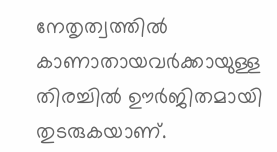നേതൃത്വത്തിൽ കാണാതായവർക്കായുള്ള തിരച്ചിൽ ഊർജിതമായി തുടരുകയാണ്.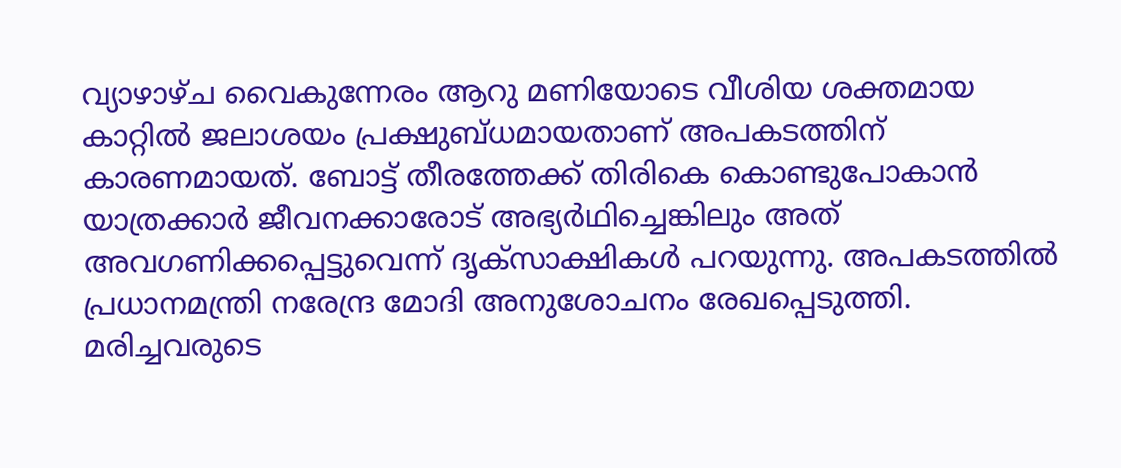വ്യാഴാഴ്ച വൈകുന്നേരം ആറു മണിയോടെ വീശിയ ശക്തമായ കാറ്റിൽ ജലാശയം പ്രക്ഷുബ്ധമായതാണ് അപകടത്തിന് കാരണമായത്. ബോട്ട് തീരത്തേക്ക് തിരികെ കൊണ്ടുപോകാൻ യാത്രക്കാർ ജീവനക്കാരോട് അഭ്യർഥിച്ചെങ്കിലും അത് അവഗണിക്കപ്പെട്ടുവെന്ന് ദൃക്സാക്ഷികൾ പറയുന്നു. അപകടത്തിൽ പ്രധാനമന്ത്രി നരേന്ദ്ര മോദി അനുശോചനം രേഖപ്പെടുത്തി. മരിച്ചവരുടെ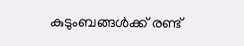കുടുംബങ്ങൾക്ക് രണ്ട്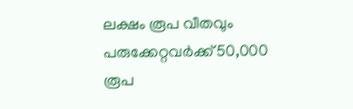ലക്ഷം രൂപ വീതവും പരുക്കേറ്റവർക്ക് 50,000 രൂപ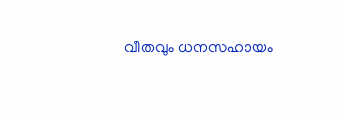വീതവും ധനസഹായം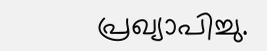പ്രഖ്യാപിച്ചു.